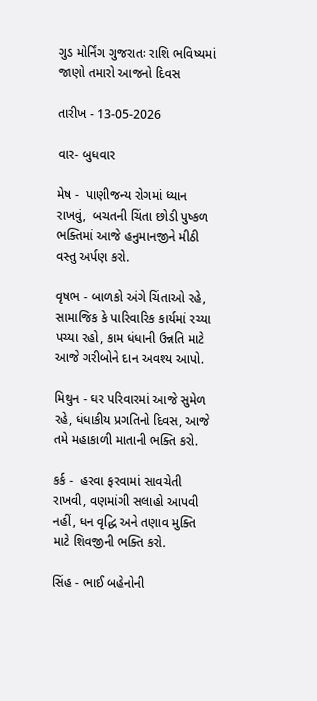ગુડ મોર્નિંગ ગુજરાતઃ રાશિ ભવિષ્યમાં જાણો તમારો આજનો દિવસ

તારીખ - 13-05-2026

વાર- બુધવાર

મેષ -  પાણીજન્ય રોગમાં ધ્યાન રાખવું,  બચતની ચિંતા છોડી પુષ્કળ ભક્તિમાં આજે હનુમાનજીને મીઠી વસ્તુ અર્પણ કરો.

વૃષભ - બાળકો અંગે ચિંતાઓ રહે, સામાજિક કે પારિવારિક કાર્યમાં રચ્યા પચ્યા રહો, કામ ધંધાની ઉન્નતિ માટે આજે ગરીબોને દાન અવશ્ય આપો.

મિથુન - ઘર પરિવારમાં આજે સુમેળ રહે, ધંધાકીય પ્રગતિનો દિવસ, આજે તમે મહાકાળી માતાની ભક્તિ કરો.

કર્ક -  હરવા ફરવામાં સાવચેતી રાખવી, વણમાંગી સલાહો આપવી નહીં, ધન વૃદ્ધિ અને તણાવ મુક્તિ માટે શિવજીની ભક્તિ કરો.

સિંહ - ભાઈ બહેનોની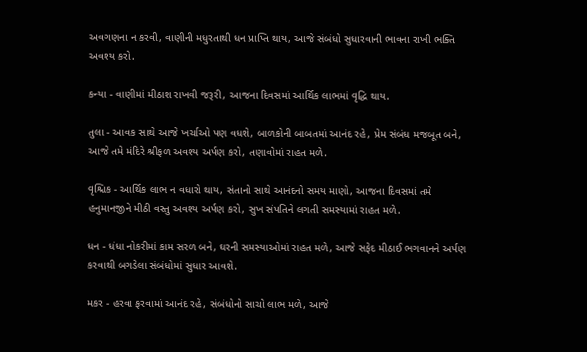અવગણના ન કરવી, વાણીની મધુરતાથી ધન પ્રાપ્તિ થાય, આજે સંબંધો સુધારવાની ભાવના રાખી ભક્તિ અવશ્ય કરો.

કન્યા - વાણીમાં મીઠાશ રાખવી જરૂરી, આજના દિવસમાં આર્થિક લાભમાં વૃદ્ધિ થાય.

તુલા - આવક સાથે આજે ખર્ચાઓ પણ વધશે, બાળકોની બાબતમાં આનંદ રહે, પ્રેમ સંબંધ મજબૂત બને, આજે તમે મંદિરે શ્રીફળ અવશ્ય અર્પણ કરો, તણાવોમાં રાહત મળે.

વૃશ્ચિક - આર્થિક લાભ ન વધારો થાય, સંતાનો સાથે આનંદનો સમય માણો, આજના દિવસમાં તમે હનુમાનજીને મીઠી વસ્તુ અવશ્ય અર્પણ કરો, સુખ સંપતિને લગતી સમસ્યામાં રાહત મળે.

ધન - ધંધા નોકરીમાં કામ સરળ બને, ઘરની સમસ્યાઓમાં રાહત મળે, આજે સફેદ મીઠાઈ ભગવાનને અર્પણ કરવાથી બગડેલા સંબંધોમાં સુધાર આવશે.

મકર - હરવા ફરવામાં આનંદ રહે, સંબંધોનો સાચો લાભ મળે, આજે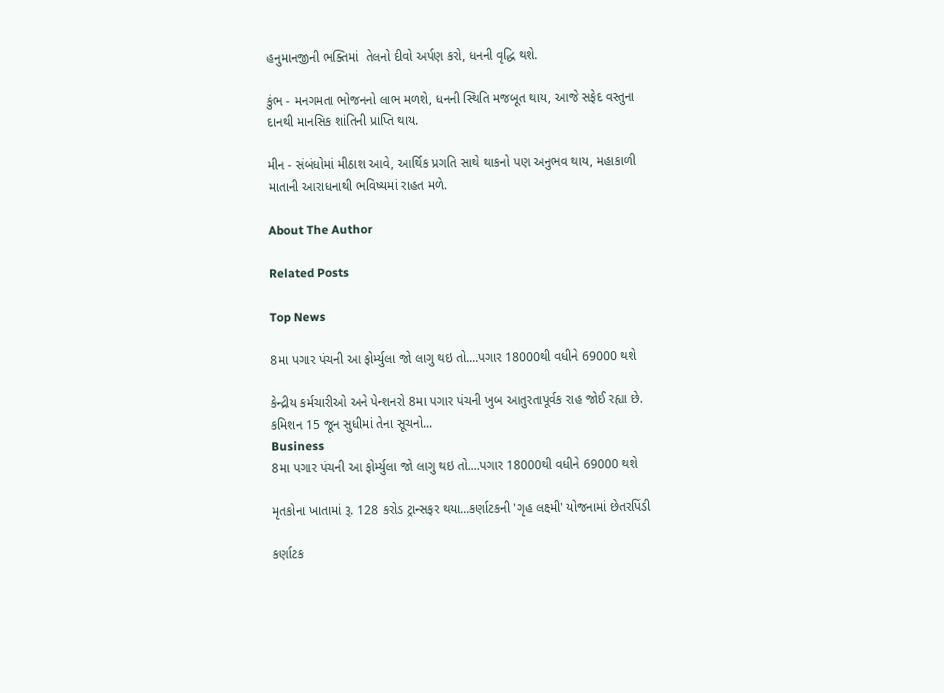હનુમાનજીની ભક્તિમાં  તેલનો દીવો અર્પણ કરો, ધનની વૃદ્ધિ થશે.

કુંભ - મનગમતા ભોજનનો લાભ મળશે, ધનની સ્થિતિ મજબૂત થાય, આજે સફેદ વસ્તુના દાનથી માનસિક શાંતિની પ્રાપ્તિ થાય.

મીન - સંબંધોમાં મીઠાશ આવે, આર્થિક પ્રગતિ સાથે થાકનો પણ અનુભવ થાય, મહાકાળી માતાની આરાધનાથી ભવિષ્યમાં રાહત મળે.

About The Author

Related Posts

Top News

8મા પગાર પંચની આ ફોર્મ્યુલા જો લાગુ થઇ તો....પગાર 18000થી વધીને 69000 થશે

કેન્દ્રીય કર્મચારીઓ અને પેન્શનરો 8મા પગાર પંચની ખુબ આતુરતાપૂર્વક રાહ જોઈ રહ્યા છે. કમિશન 15 જૂન સુધીમાં તેના સૂચનો...
Business
8મા પગાર પંચની આ ફોર્મ્યુલા જો લાગુ થઇ તો....પગાર 18000થી વધીને 69000 થશે

મૃતકોના ખાતામાં રૂ. 128 કરોડ ટ્રાન્સફર થયા...કર્ણાટકની 'ગૃહ લક્ષ્મી' યોજનામાં છેતરપિંડી

કર્ણાટક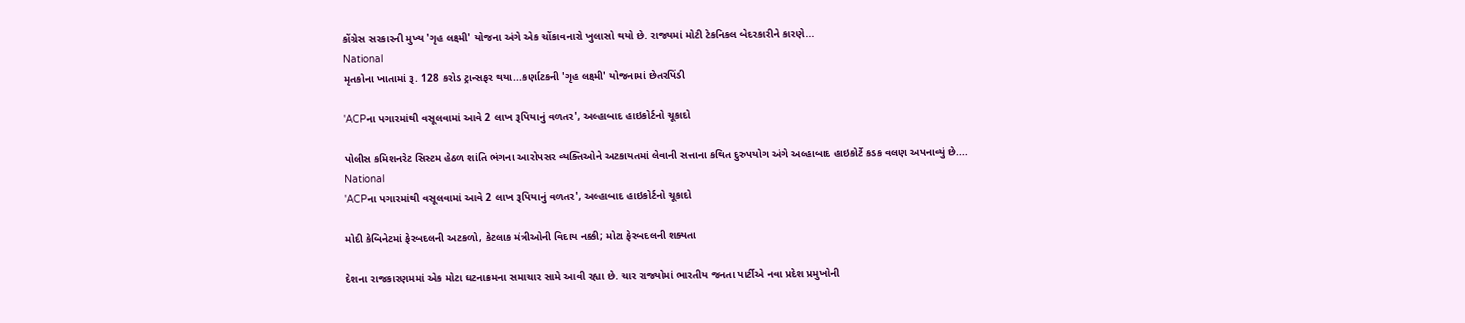કોંગ્રેસ સરકારની મુખ્ય 'ગૃહ લક્ષ્મી' યોજના અંગે એક ચોંકાવનારો ખુલાસો થયો છે. રાજ્યમાં મોટી ટેકનિકલ બેદરકારીને કારણે...
National
મૃતકોના ખાતામાં રૂ. 128 કરોડ ટ્રાન્સફર થયા...કર્ણાટકની 'ગૃહ લક્ષ્મી' યોજનામાં છેતરપિંડી

'ACPના પગારમાંથી વસૂલવામાં આવે 2 લાખ રૂપિયાનું વળતર', અલ્હાબાદ હાઇકોર્ટનો ચૂકાદો

પોલીસ કમિશનરેટ સિસ્ટમ હેઠળ શાંતિ ભંગના આરોપસર વ્યક્તિઓને અટકાયતમાં લેવાની સત્તાના કથિત દુરુપયોગ અંગે અલ્હાબાદ હાઇકોર્ટે કડક વલણ અપનાવ્યું છે....
National
'ACPના પગારમાંથી વસૂલવામાં આવે 2 લાખ રૂપિયાનું વળતર', અલ્હાબાદ હાઇકોર્ટનો ચૂકાદો

મોદી કેબિનેટમાં ફેરબદલની અટકળો, કેટલાક મંત્રીઓની વિદાય નક્કી; મોટા ફેરબદલની શક્યતા

દેશના રાજકારણમમાં એક મોટા ઘટનાક્રમના સમાચાર સામે આવી રહ્યા છે. ચાર રાજ્યોમાં ભારતીય જનતા પાર્ટીએ નવા પ્રદેશ પ્રમુખોની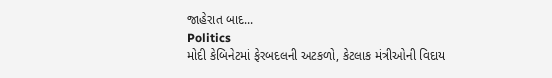જાહેરાત બાદ...
Politics
મોદી કેબિનેટમાં ફેરબદલની અટકળો, કેટલાક મંત્રીઓની વિદાય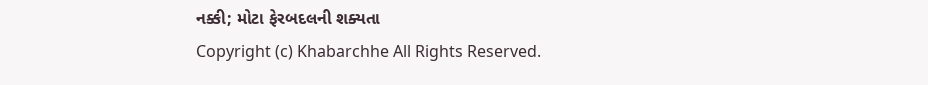નક્કી; મોટા ફેરબદલની શક્યતા
Copyright (c) Khabarchhe All Rights Reserved.